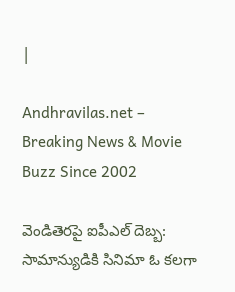|

Andhravilas.net – Breaking News & Movie Buzz Since 2002

వెండితెరపై ఐపీఎల్ దెబ్బ: సామాన్యుడికి సినిమా ఓ కలగా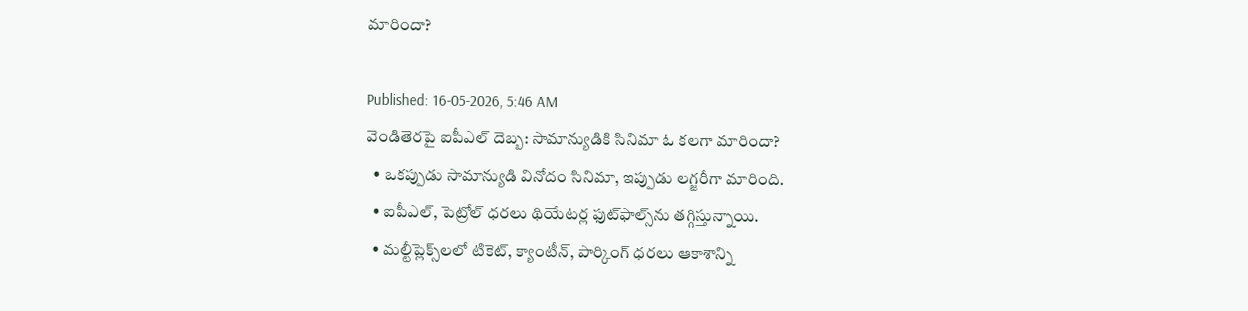మారిందా?

Published: 16-05-2026, 5:46 AM
వెండితెరపై ఐపీఎల్ దెబ్బ: సామాన్యుడికి సినిమా ఓ కలగా మారిందా?
  • ఒకప్పుడు సామాన్యుడి వినోదం సినిమా, ఇప్పుడు లగ్జరీగా మారింది.
  • ఐపీఎల్, పెట్రోల్ ధరలు థియేటర్ల ఫుట్‌ఫాల్స్‌ను తగ్గిస్తున్నాయి.
  • మల్టీప్లెక్స్‌లలో టికెట్, క్యాంటీన్, పార్కింగ్ ధరలు ఆకాశాన్ని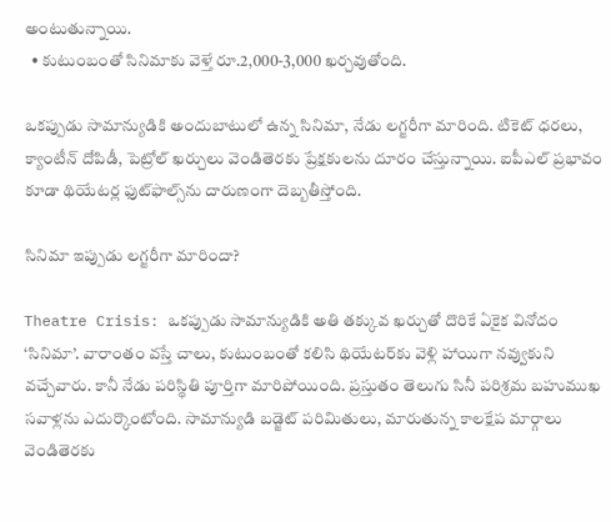అంటుతున్నాయి.
  • కుటుంబంతో సినిమాకు వెళ్తే రూ.2,000-3,000 ఖర్చవుతోంది.

ఒకప్పుడు సామాన్యుడికి అందుబాటులో ఉన్న సినిమా, నేడు లగ్జరీగా మారింది. టికెట్ ధరలు, క్యాంటీన్ దోపిడీ, పెట్రోల్ ఖర్చులు వెండితెరకు ప్రేక్షకులను దూరం చేస్తున్నాయి. ఐపీఎల్ ప్రభావం కూడా థియేటర్ల ఫుట్‌ఫాల్స్‌ను దారుణంగా దెబ్బతీస్తోంది.

సినిమా ఇప్పుడు లగ్జరీగా మారిందా?

Theatre Crisis: ఒకప్పుడు సామాన్యుడికి అతి తక్కువ ఖర్చుతో దొరికే ఏకైక వినోదం ‘సినిమా’. వారాంతం వస్తే చాలు, కుటుంబంతో కలిసి థియేటర్‌కు వెళ్లి హాయిగా నవ్వుకుని వచ్చేవారు. కానీ నేడు పరిస్థితి పూర్తిగా మారిపోయింది. ప్రస్తుతం తెలుగు సినీ పరిశ్రమ బహుముఖ సవాళ్లను ఎదుర్కొంటోంది. సామాన్యుడి బడ్జెట్ పరిమితులు, మారుతున్న కాలక్షేప మార్గాలు వెండితెరకు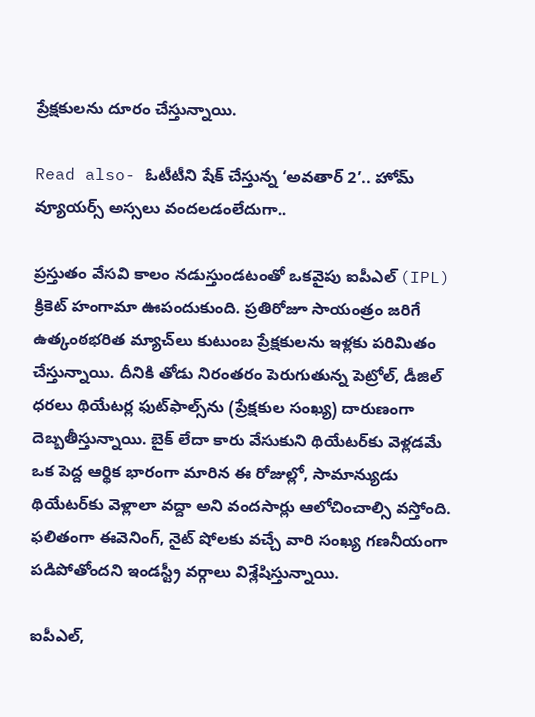ప్రేక్షకులను దూరం చేస్తున్నాయి.

Read also- ఓటీటీని షేక్ చేస్తున్న ‘అవతార్ 2’.. హోమ్ వ్యూయర్స్ అస్సలు వందలడంలేదుగా..

ప్రస్తుతం వేసవి కాలం నడుస్తుండటంతో ఒకవైపు ఐపీఎల్ (IPL) క్రికెట్ హంగామా ఊపందుకుంది. ప్రతిరోజూ సాయంత్రం జరిగే ఉత్కంఠభరిత మ్యాచ్‌లు కుటుంబ ప్రేక్షకులను ఇళ్లకు పరిమితం చేస్తున్నాయి. దీనికి తోడు నిరంతరం పెరుగుతున్న పెట్రోల్, డీజిల్ ధరలు థియేటర్ల ఫుట్‌ఫాల్స్‌ను (ప్రేక్షకుల సంఖ్య) దారుణంగా దెబ్బతీస్తున్నాయి. బైక్ లేదా కారు వేసుకుని థియేటర్‌కు వెళ్లడమే ఒక పెద్ద ఆర్థిక భారంగా మారిన ఈ రోజుల్లో, సామాన్యుడు థియేటర్‌కు వెళ్లాలా వద్దా అని వందసార్లు ఆలోచించాల్సి వస్తోంది. ఫలితంగా ఈవెనింగ్, నైట్ షోలకు వచ్చే వారి సంఖ్య గణనీయంగా పడిపోతోందని ఇండస్ట్రీ వర్గాలు విశ్లేషిస్తున్నాయి.

ఐపీఎల్,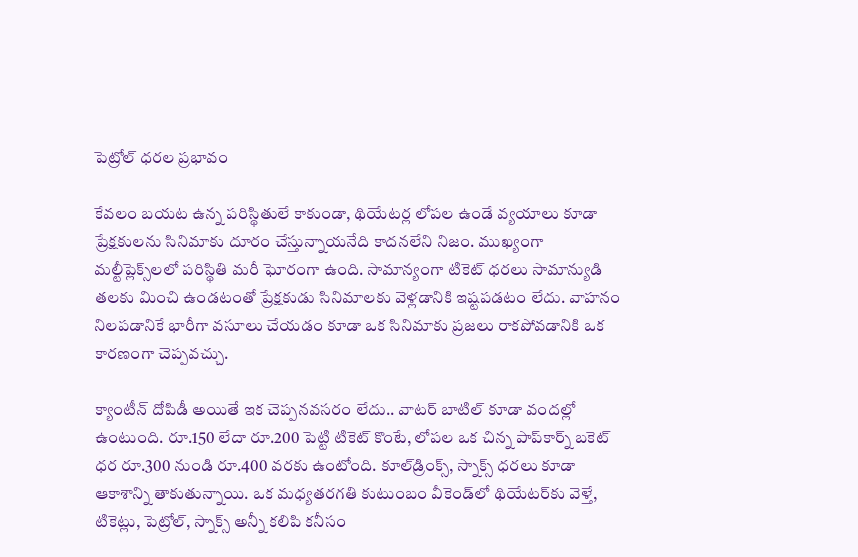పెట్రోల్ ధరల ప్రభావం

కేవలం బయట ఉన్న పరిస్థితులే కాకుండా, థియేటర్ల లోపల ఉండే వ్యయాలు కూడా ప్రేక్షకులను సినిమాకు దూరం చేస్తున్నాయనేది కాదనలేని నిజం. ముఖ్యంగా మల్టీప్లెక్స్‌లలో పరిస్థితి మరీ ఘోరంగా ఉంది. సామాన్యంగా టికెట్ ధరలు సామాన్యుడి తలకు మించి ఉండటంతో ప్రేక్షకుడు సినిమాలకు వెళ్లడానికి ఇష్టపడటం లేదు. వాహనం నిలపడానికే భారీగా వసూలు చేయడం కూడా ఒక సినిమాకు ప్రజలు రాకపోవడానికి ఒక కారణంగా చెప్పవచ్చు.

క్యాంటీన్ దోపిడీ అయితే ఇక చెప్పనవసరం లేదు.. వాటర్ బాటిల్ కూడా వందల్లో ఉంటుంది. రూ.150 లేదా రూ.200 పెట్టి టికెట్ కొంటే, లోపల ఒక చిన్న పాప్‌కార్న్ బకెట్ ధర రూ.300 నుండి రూ.400 వరకు ఉంటోంది. కూల్‌డ్రింక్స్, స్నాక్స్ ధరలు కూడా ఆకాశాన్ని తాకుతున్నాయి. ఒక మధ్యతరగతి కుటుంబం వీకెండ్‌లో థియేటర్‌కు వెళ్తే, టికెట్లు, పెట్రోల్, స్నాక్స్ అన్నీ కలిపి కనీసం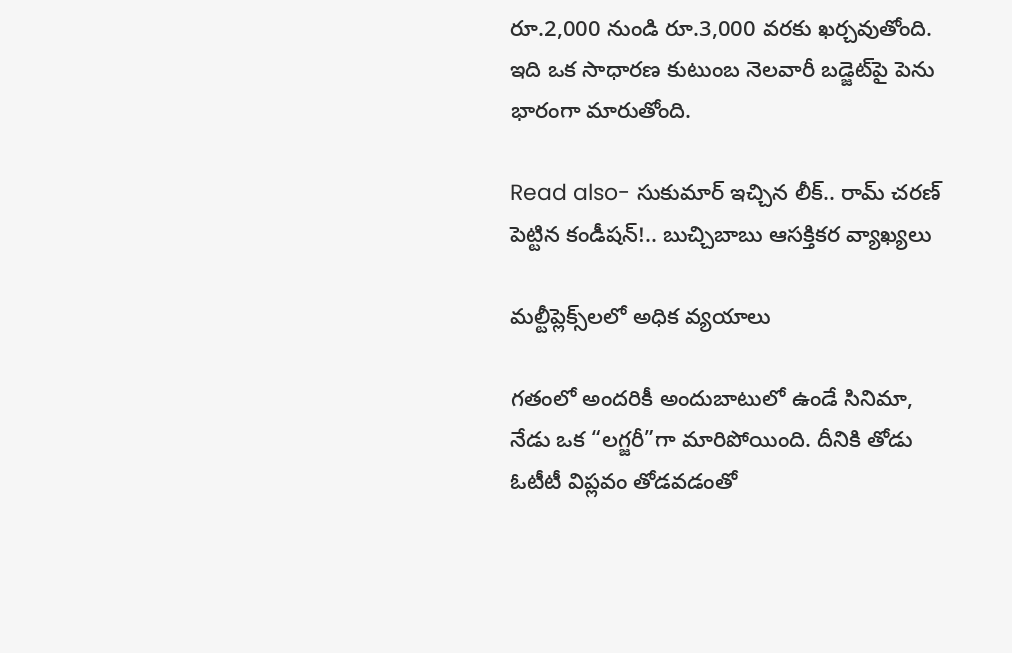రూ.2,000 నుండి రూ.3,000 వరకు ఖర్చవుతోంది. ఇది ఒక సాధారణ కుటుంబ నెలవారీ బడ్జెట్‌పై పెను భారంగా మారుతోంది.

Read also- సుకుమార్ ఇచ్చిన లీక్.. రామ్ చరణ్ పెట్టిన కండీషన్!.. బుచ్చిబాబు ఆసక్తికర వ్యాఖ్యలు

మల్టీప్లెక్స్‌లలో అధిక వ్యయాలు

గతంలో అందరికీ అందుబాటులో ఉండే సినిమా, నేడు ఒక “లగ్జరీ”గా మారిపోయింది. దీనికి తోడు ఓటీటీ విప్లవం తోడవడంతో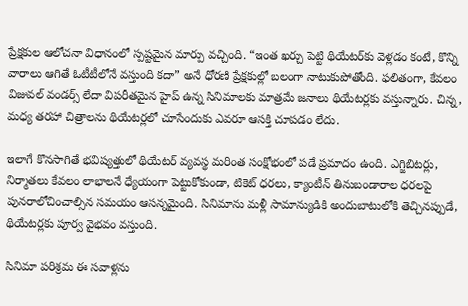ప్రేక్షకుల ఆలోచనా విధానంలో స్పష్టమైన మార్పు వచ్చింది. “ఇంత ఖర్చు పెట్టి థియేటర్‌కు వెళ్లడం కంటే, కొన్ని వారాలు ఆగితే ఓటీటీలోనే వస్తుంది కదా” అనే ధోరణి ప్రేక్షకుల్లో బలంగా నాటుకుపోతోంది. ఫలితంగా, కేవలం విజువల్ వండర్స్ లేదా విపరీతమైన హైప్ ఉన్న సినిమాలకు మాత్రమే జనాలు థియేటర్లకు వస్తున్నారు. చిన్న, మధ్య తరహా చిత్రాలను థియేటర్లలో చూసేందుకు ఎవరూ ఆసక్తి చూపడం లేదు.

ఇలాగే కొనసాగితే భవిష్యత్తులో థియేటర్ వ్యవస్థ మరింత సంక్షోభంలో పడే ప్రమాదం ఉంది. ఎగ్జిబిటర్లు, నిర్మాతలు కేవలం లాభాలనే ధ్యేయంగా పెట్టుకోకుండా, టికెట్ ధరలు, క్యాంటీన్ తినుబండారాల ధరలపై పునరాలోచించాల్సిన సమయం ఆసన్నమైంది. సినిమాను మళ్లీ సామాన్యుడికి అందుబాటులోకి తెచ్చినప్పుడే, థియేటర్లకు పూర్వ వైభవం వస్తుంది.

సినిమా పరిశ్రమ ఈ సవాళ్లను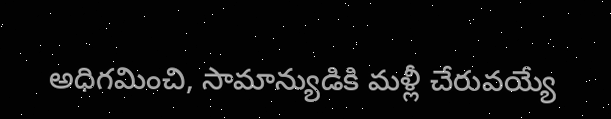అధిగమించి, సామాన్యుడికి మళ్లీ చేరువయ్యే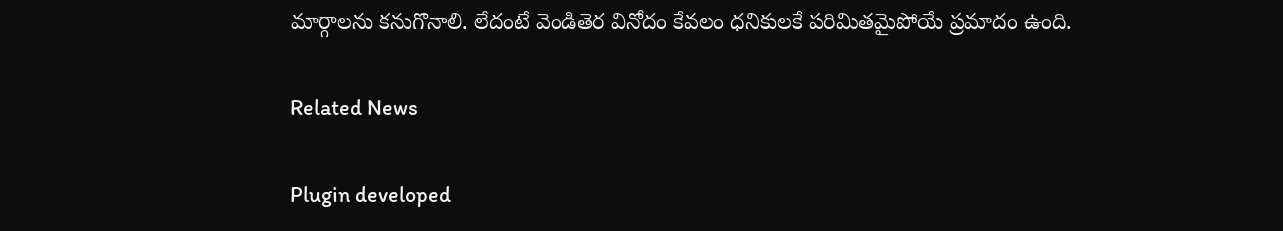మార్గాలను కనుగొనాలి. లేదంటే వెండితెర వినోదం కేవలం ధనికులకే పరిమితమైపోయే ప్రమాదం ఉంది.

Related News

Plugin developed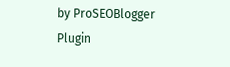by ProSEOBlogger
Plugin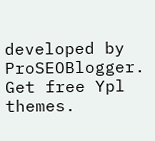developed by ProSEOBlogger. Get free Ypl themes.